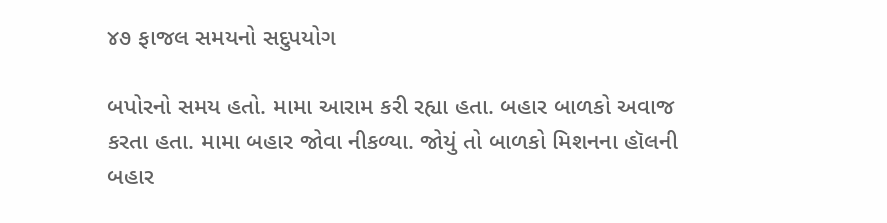૪૭ ફાજલ સમયનો સદુપયોગ

બપોરનો સમય હતો. મામા આરામ કરી રહ્યા હતા. બહાર બાળકો અવાજ કરતા હતા. મામા બહાર જોવા નીકળ્યા. જોયું તો બાળકો મિશનના હૉલની બહાર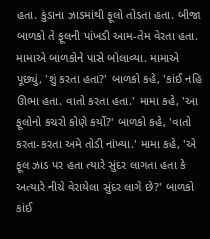હતા. કુંડાના ઝાડમાંથી ફૂલો તોડતા હતા. બીજા બાળકો તે ફૂલની પાંખડી આમ-તેમ વેરતા હતા. મામાએ બાળકોને પાસે બોલાવ્યા. મામાએ પૂછ્યું, 'શું કરતા હતા?' બાળકો કહે, 'કાંઈ નહિ ઊભા હતા. વાતો કરતા હતા.' મામા કહે, 'આ ફૂલોનો કચરો કોણે કર્યો?' બાળકો કહે, 'વાતો કરતા-કરતા અમે તોડી નાંખ્યા.' મામા કહે, 'એ ફૂલ ઝાડ પર હતા ત્યારે સુંદર લાગતા હતા કે અત્યારે નીચે વેરાયેલા સુંદર લાગે છે?' બાળકો કાંઈ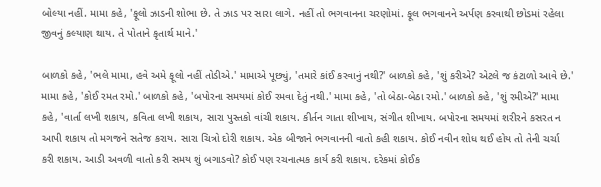બોલ્યા નહીં. મામા કહે, 'ફૂલો ઝાડની શોભા છે. તે ઝાડ પર સારા લાગે. નહીં તો ભગવાનના ચરણોમાં. ફૂલ ભગવાનને અર્પણ કરવાથી છોડમાં રહેલા જીવનું કલ્યાણ થાય. તે પોતાને કૃતાર્થ માને.'

બાળકો કહે, 'ભલે મામા, હવે અમે ફૂલો નહીં તોડીએ.' મામાએ પૂછ્યું, 'તમારે કાંઈ કરવાનું નથી?' બાળકો કહે, 'શું કરીએ? એટલે જ કંટાળો આવે છે.' મામા કહે, 'કોઈ રમત રમો.' બાળકો કહે, 'બપોરના સમયમાં કોઈ રમવા દેતું નથી.' મામા કહે, 'તો બેઠા-બેઠા રમો.' બાળકો કહે, 'શું રમીએ?' મામા કહે, 'વાર્તા લખી શકાય, કવિતા લખી શકાય, સારા પુસ્તકો વાંચી શકાય. કીર્તન ગાતા શીખાય, સંગીત શીખાય. બપોરના સમયમાં શરીરને કસરત ન આપી શકાય તો મગજને સતેજ કરાય. સારા ચિત્રો દોરી શકાય. એક બીજાને ભગવાનની વાતો કહી શકાય. કોઈ નવીન શોધ થઈ હોય તો તેની ચર્ચા કરી શકાય. આડી અવળી વાતો કરી સમય શું બગાડવો? કોઈ પણ રચનાત્મક કાર્ય કરી શકાય. દરેકમાં કોઈક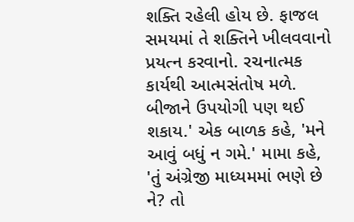શક્તિ રહેલી હોય છે. ફાજલ સમયમાં તે શક્તિને ખીલવવાનો પ્રયત્ન કરવાનો. રચનાત્મક કાર્યથી આત્મસંતોષ મળે. બીજાને ઉપયોગી પણ થઈ શકાય.' એક બાળક કહે, 'મને આવું બધું ન ગમે.' મામા કહે, 'તું અંગ્રેજી માધ્યમમાં ભણે છે ને? તો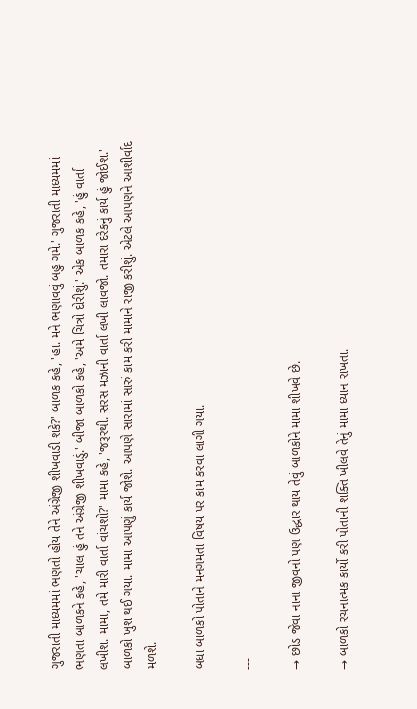ગુજરાતી માધ્યમમાં ભણતો હોય તેને અંગ્રેજી શીખવાડી શકે?' બાળક કહે, 'હા. મને ભણાવવું બહુ ગમે.' ગુજરાતી માધ્યમમાં ભણતા બાળકને કહે, 'ચાલ હું તને અંગ્રેજી શીખવાડું.' બીજા બાળકો કહે, 'અમે ચિત્રો દોરીશું.' એક બાળક કહે, 'હું વાર્તા લખીશ. મામા, તમે મારી વાર્તા વાંચશો?' મામા કહે, 'જરૂરથી. સરસ મઝાની વાર્તા લખી લાવજો. તમારા દરેકનું કાર્ય હું જોઈશ.' બાળકો ખુશ થઈ ગયા. મામા આપણું કાર્ય જોશે. આપણે સારામાં સારું કામ કરી મામાને રાજી કરીશું. એટલે આપણને આશીર્વાદ મળશે.

બધા બાળકો પોતાને મનગમતા વિષય પર કામ કરવા લાગી ગયા.

---

→ છોડ જેવા નાના જીવનો પણ ઉદ્ધાર થાય તેવું બાળકોને મામા શીખવે છે.

→ બાળકો રચનાત્મક કાર્યો કરી પોતાની શક્તિ ખીલવે તેનું મામા ધ્યાન રાખતા.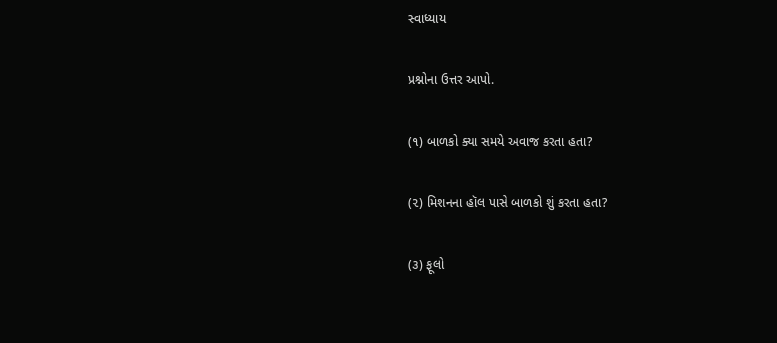સ્વાધ્યાય

પ્રશ્નોના ઉત્તર આપો.

(૧) બાળકો ક્યા સમયે અવાજ કરતા હતા?

(૨) મિશનના હૉલ પાસે બાળકો શું કરતા હતા?

(૩) ફૂલો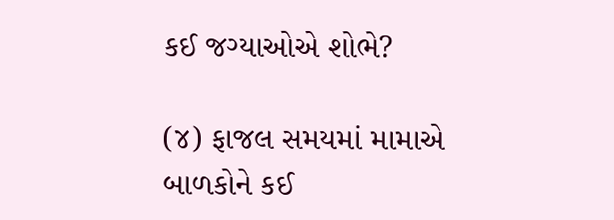કઈ જગ્યાઓએ શોભે?

(૪) ફાજલ સમયમાં મામાએ બાળકોને કઈ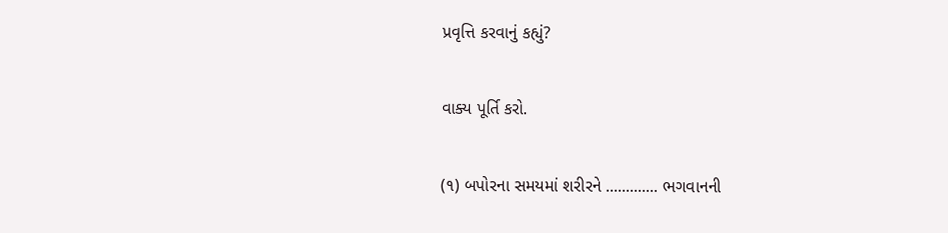પ્રવૃત્તિ કરવાનું કહ્યું?

વાક્ય પૂર્તિ કરો.

(૧) બપોરના સમયમાં શરીરને ............. ભગવાનની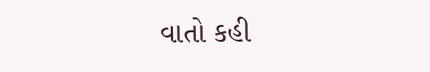વાતો કહી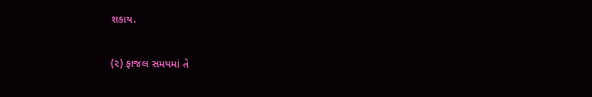શકાય.

(૨) ફાજલ સમયમાં તે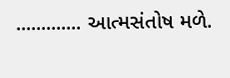............. આત્મસંતોષ મળે.